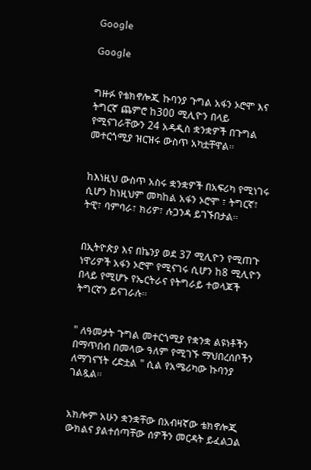Google

Google


ግዙፉ የቴክኖሎጂ ኩባንያ ጉግል አፋን ኦሮሞ እና ትግርኛ ጨምሮ ከ300 ሚሊዮን በላይ የሚናገራቸውን 24 አዳዲስ ቋንቋዎች በጉግል መተርጎሚያ ዝርዝሩ ውስጥ አካቷቸዋል።


ከእነዚህ ውስጥ አስሩ ቋንቋዎች በአፍሪካ የሚነገሩ ሲሆን ከነዚህም መካከል አፋን ኦሮሞ ፣ ትግርኛ፣ ትዊ፣ ባምባራ፣ ክሪዎ፣ ሉጋንዳ ይገኙበታል።


በኢትዮጵያ እና በኬንያ ወደ 37 ሚሊዮን የሚጠጉ ነዋሪዎች አፋን ኦሮሞ የሚናገሩ ሲሆን ከ8 ሚሊዮን በላይ የሚሆኑ የኤርትራና የትግራይ ተወላጆች ትግርኛን ይናገራሉ።


" ለዓመታት ጉግል መተርጎሚያ የቋንቋ ልዩነቶችን በማጥበብ በመላው ዓለም የሚገኙ ማህበረሰቦችን ለማገናኘት ረድቷል " ሲል የአሜሪካው ኩባንያ ገልጿል።


አክሎም አሁን ቋንቋቸው በአብዛኛው ቴክኖሎጂ ውክልና ያልተሰጣቸው ሰዎችን መርዳት ይፈልጋል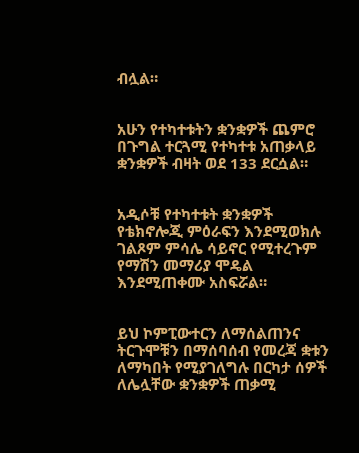ብሏል።


አሁን የተካተቱትን ቋንቋዎች ጨምሮ በጉግል ተርጓሚ የተካተቱ አጠቃላይ ቋንቋዎች ብዛት ወደ 133 ደርሷል።


አዲሶቹ የተካተቱት ቋንቋዎች የቴክኖሎጂ ምዕራፍን እንደሚወክሉ ገልጾም ምሳሌ ሳይኖር የሚተረጉም የማሽን መማሪያ ሞዴል እንደሚጠቀሙ አስፍሯል።


ይህ ኮምፒውተርን ለማሰልጠንና ትርጉሞቹን በማሰባሰብ የመረጃ ቋቱን ለማካበት የሚያገለግሉ በርካታ ሰዎች ለሌሏቸው ቋንቋዎች ጠቃሚ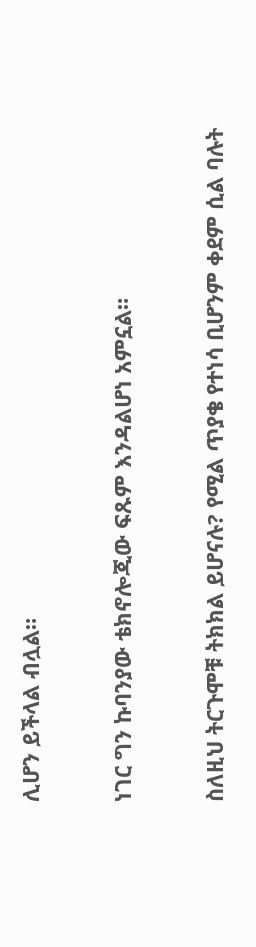ሊሆን ይችላል ብሏል።


ነገር ግን ኩባንያው ቴክኖሎጂው ፍጹም እንዳልሆነ አምኗል።


ስለዚህ ትርጉሞቹ ትክክል ይሆናሉ? የሚል ጥያቄ የተነሳ ቢሆንም ቀደም ሲል ባሉት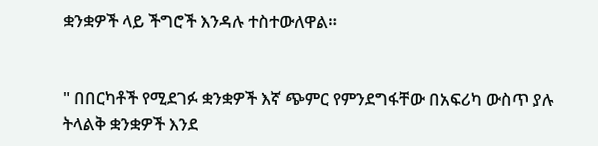ቋንቋዎች ላይ ችግሮች እንዳሉ ተስተውለዋል።


" በበርካቶች የሚደገፉ ቋንቋዎች እኛ ጭምር የምንደግፋቸው በአፍሪካ ውስጥ ያሉ ትላልቅ ቋንቋዎች እንደ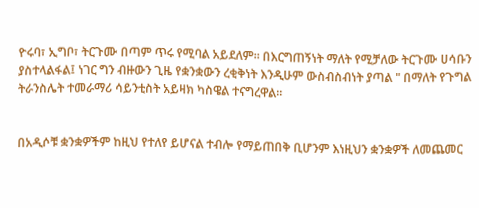ዮሩባ፣ ኢግቦ፣ ትርጉሙ በጣም ጥሩ የሚባል አይደለም። በእርግጠኝነት ማለት የሚቻለው ትርጉሙ ሀሳቡን ያስተላልፋል፤ ነገር ግን ብዙውን ጊዜ የቋንቋውን ረቂቅነት እንዲሁም ውስብስብነት ያጣል " በማለት የጉግል ትራንስሌት ተመራማሪ ሳይንቲስት አይዛክ ካስዌል ተናግረዋል።


በአዲሶቹ ቋንቋዎችም ከዚህ የተለየ ይሆናል ተብሎ የማይጠበቅ ቢሆንም እነዚህን ቋንቋዎች ለመጨመር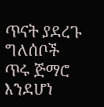ጥናት ያደረጉ ግለሰቦች ጥሩ ጅማሮ እንደሆነ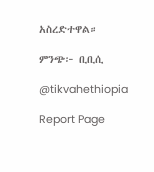አስረድተዋል።

ምንጭ፦ ቢቢሲ

@tikvahethiopia

Report Page